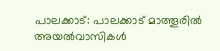പാലക്കാട്: പാലക്കാട് മാത്തൂരിൽ അയൽവാസികൾ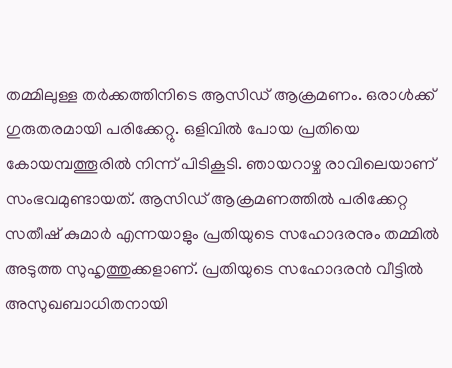തമ്മിലുള്ള തർക്കത്തിനിടെ ആസിഡ് ആക്രമണം. ഒരാൾക്ക് ഗുരുതരമായി പരിക്കേറ്റു. ഒളിവിൽ പോയ പ്രതിയെ കോയമ്പത്തൂരിൽ നിന്ന് പിടികൂടി. ഞായറാഴ്ച രാവിലെയാണ് സംഭവമുണ്ടായത്. ആസിഡ് ആക്രമണത്തിൽ പരിക്കേറ്റ സതീഷ് കുമാർ എന്നയാളും പ്രതിയുടെ സഹോദരനും തമ്മിൽ അടുത്ത സുഹൃത്തുക്കളാണ്. പ്രതിയുടെ സഹോദരൻ വീട്ടിൽ അസുഖബാധിതനായി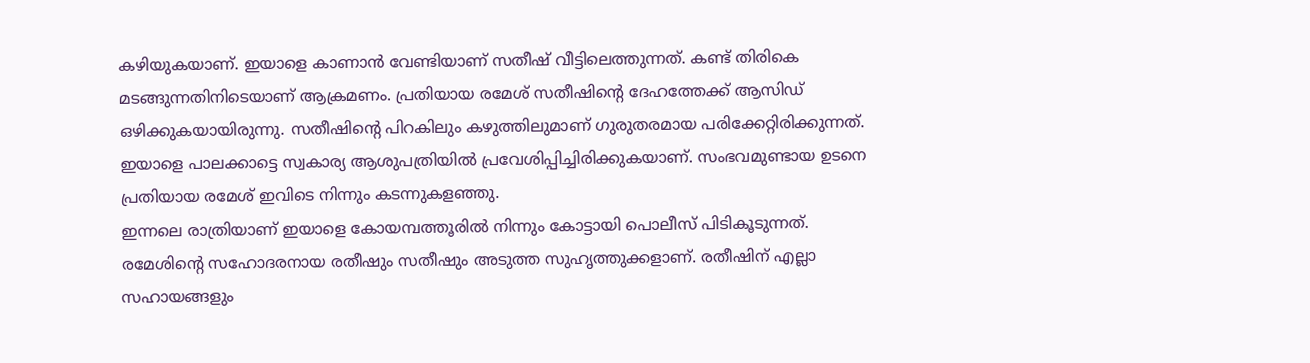കഴിയുകയാണ്. ഇയാളെ കാണാൻ വേണ്ടിയാണ് സതീഷ് വീട്ടിലെത്തുന്നത്. കണ്ട് തിരികെ മടങ്ങുന്നതിനിടെയാണ് ആക്രമണം. പ്രതിയായ രമേശ് സതീഷിന്റെ ദേഹത്തേക്ക് ആസിഡ് ഒഴിക്കുകയായിരുന്നു. സതീഷിന്റെ പിറകിലും കഴുത്തിലുമാണ് ഗുരുതരമായ പരിക്കേറ്റിരിക്കുന്നത്. ഇയാളെ പാലക്കാട്ടെ സ്വകാര്യ ആശുപത്രിയിൽ പ്രവേശിപ്പിച്ചിരിക്കുകയാണ്. സംഭവമുണ്ടായ ഉടനെ പ്രതിയായ രമേശ് ഇവിടെ നിന്നും കടന്നുകളഞ്ഞു.
ഇന്നലെ രാത്രിയാണ് ഇയാളെ കോയമ്പത്തൂരിൽ നിന്നും കോട്ടായി പൊലീസ് പിടികൂടുന്നത്. രമേശിന്റെ സഹോദരനായ രതീഷും സതീഷും അടുത്ത സുഹൃത്തുക്കളാണ്. രതീഷിന് എല്ലാ സഹായങ്ങളും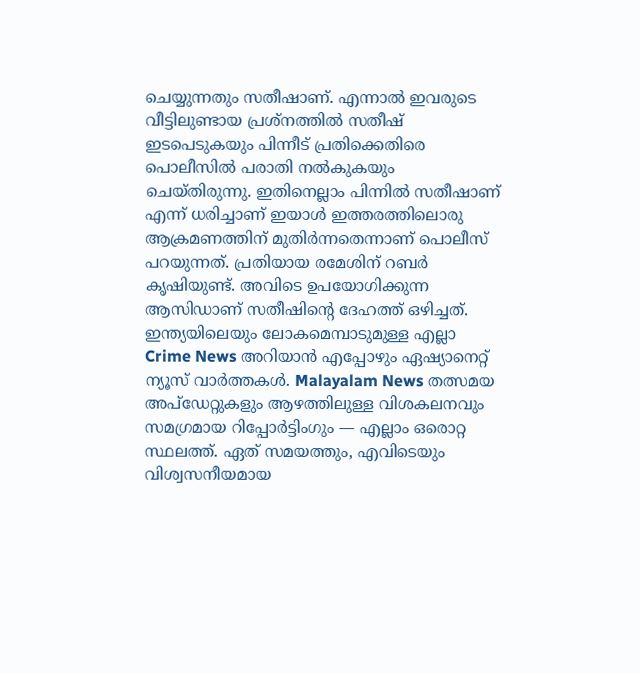ചെയ്യുന്നതും സതീഷാണ്. എന്നാൽ ഇവരുടെ വീട്ടിലുണ്ടായ പ്രശ്നത്തിൽ സതീഷ് ഇടപെടുകയും പിന്നീട് പ്രതിക്കെതിരെ പൊലീസിൽ പരാതി നൽകുകയും ചെയ്തിരുന്നു. ഇതിനെല്ലാം പിന്നിൽ സതീഷാണ് എന്ന് ധരിച്ചാണ് ഇയാൾ ഇത്തരത്തിലൊരു ആക്രമണത്തിന് മുതിർന്നതെന്നാണ് പൊലീസ് പറയുന്നത്. പ്രതിയായ രമേശിന് റബർ കൃഷിയുണ്ട്. അവിടെ ഉപയോഗിക്കുന്ന ആസിഡാണ് സതീഷിന്റെ ദേഹത്ത് ഒഴിച്ചത്.
ഇന്ത്യയിലെയും ലോകമെമ്പാടുമുള്ള എല്ലാ Crime News അറിയാൻ എപ്പോഴും ഏഷ്യാനെറ്റ് ന്യൂസ് വാർത്തകൾ. Malayalam News തത്സമയ അപ്ഡേറ്റുകളും ആഴത്തിലുള്ള വിശകലനവും സമഗ്രമായ റിപ്പോർട്ടിംഗും — എല്ലാം ഒരൊറ്റ സ്ഥലത്ത്. ഏത് സമയത്തും, എവിടെയും വിശ്വസനീയമായ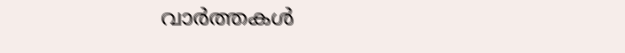വാർത്തകൾ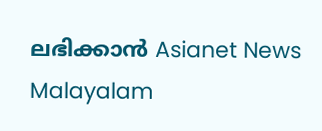ലഭിക്കാൻ Asianet News Malayalam